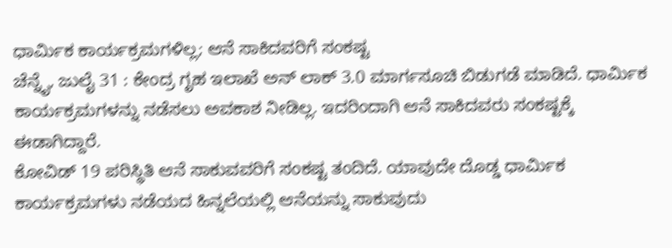ಧಾರ್ಮಿಕ ಕಾರ್ಯಕ್ರಮಗಳಿಲ್ಲ; ಆನೆ ಸಾಕಿದವರಿಗೆ ಸಂಕಷ್ಟ
ಚೆನ್ನೈ, ಜುಲೈ 31 : ಕೇಂದ್ರ ಗೃಹ ಇಲಾಖೆ ಅನ್ ಲಾಕ್ 3.0 ಮಾರ್ಗಸೂಚಿ ಬಿಡುಗಡೆ ಮಾಡಿದೆ. ಧಾರ್ಮಿಕ ಕಾರ್ಯಕ್ರಮಗಳನ್ನು ನಡೆಸಲು ಅವಕಾಶ ನೀಡಿಲ್ಲ. ಇದರಿಂದಾಗಿ ಆನೆ ಸಾಕಿದವರು ಸಂಕಷ್ಟಕ್ಕೆ ಈಡಾಗಿದ್ದಾರೆ.
ಕೋವಿಡ್ 19 ಪರಿಸ್ಥಿತಿ ಆನೆ ಸಾಕುವವರಿಗೆ ಸಂಕಷ್ಟ ತಂದಿದೆ. ಯಾವುದೇ ದೊಡ್ಡ ಧಾರ್ಮಿಕ ಕಾರ್ಯಕ್ರಮಗಳು ನಡೆಯದ ಹಿನ್ನಲೆಯಲ್ಲಿ ಆನೆಯನ್ನು ಸಾಕುವುದು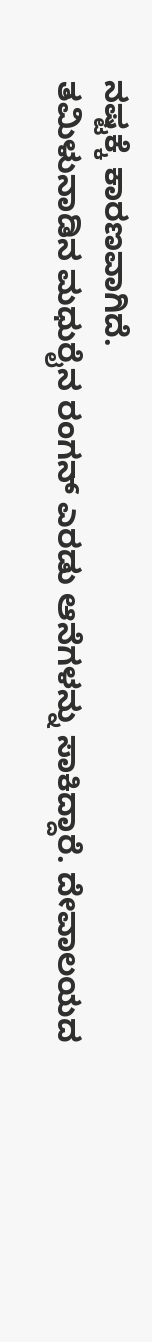ನಷ್ಟಕ್ಕೆ ಕಾರಣವಾಗಿದೆ.
ತಮಿಳುನಾಡಿನ ಮಧುರೈನ ರಂಗನ್ ಎರಡು ಆನೆಗಳನ್ನು ಸಾಕಿದ್ದಾರೆ. ದೇವಾಲಯದ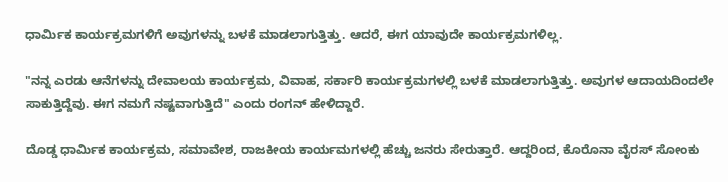ಧಾರ್ಮಿಕ ಕಾರ್ಯಕ್ರಮಗಳಿಗೆ ಅವುಗಳನ್ನು ಬಳಕೆ ಮಾಡಲಾಗುತ್ತಿತ್ತು. ಆದರೆ, ಈಗ ಯಾವುದೇ ಕಾರ್ಯಕ್ರಮಗಳಿಲ್ಲ.

"ನನ್ನ ಎರಡು ಆನೆಗಳನ್ನು ದೇವಾಲಯ ಕಾರ್ಯಕ್ರಮ, ವಿವಾಹ, ಸರ್ಕಾರಿ ಕಾರ್ಯಕ್ರಮಗಳಲ್ಲಿ ಬಳಕೆ ಮಾಡಲಾಗುತ್ತಿತ್ತು. ಅವುಗಳ ಆದಾಯದಿಂದಲೇ ಸಾಕುತ್ತಿದ್ದೆವು. ಈಗ ನಮಗೆ ನಷ್ಟವಾಗುತ್ತಿದೆ" ಎಂದು ರಂಗನ್ ಹೇಳಿದ್ದಾರೆ.

ದೊಡ್ಡ ಧಾರ್ಮಿಕ ಕಾರ್ಯಕ್ರಮ, ಸಮಾವೇಶ, ರಾಜಕೀಯ ಕಾರ್ಯಮಗಳಲ್ಲಿ ಹೆಚ್ಚು ಜನರು ಸೇರುತ್ತಾರೆ. ಆದ್ದರಿಂದ, ಕೊರೊನಾ ವೈರಸ್ ಸೋಂಕು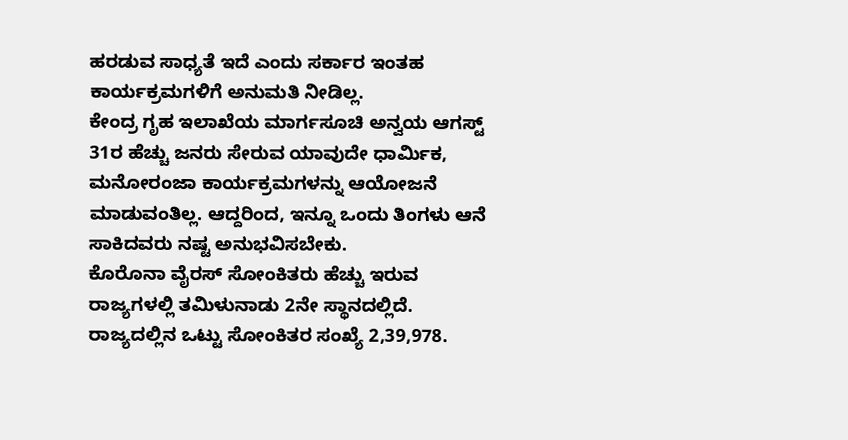ಹರಡುವ ಸಾಧ್ಯತೆ ಇದೆ ಎಂದು ಸರ್ಕಾರ ಇಂತಹ ಕಾರ್ಯಕ್ರಮಗಳಿಗೆ ಅನುಮತಿ ನೀಡಿಲ್ಲ.
ಕೇಂದ್ರ ಗೃಹ ಇಲಾಖೆಯ ಮಾರ್ಗಸೂಚಿ ಅನ್ವಯ ಆಗಸ್ಟ್ 31ರ ಹೆಚ್ಚು ಜನರು ಸೇರುವ ಯಾವುದೇ ಧಾರ್ಮಿಕ, ಮನೋರಂಜಾ ಕಾರ್ಯಕ್ರಮಗಳನ್ನು ಆಯೋಜನೆ ಮಾಡುವಂತಿಲ್ಲ. ಆದ್ದರಿಂದ, ಇನ್ನೂ ಒಂದು ತಿಂಗಳು ಆನೆ ಸಾಕಿದವರು ನಷ್ಟ ಅನುಭವಿಸಬೇಕು.
ಕೊರೊನಾ ವೈರಸ್ ಸೋಂಕಿತರು ಹೆಚ್ಚು ಇರುವ ರಾಜ್ಯಗಳಲ್ಲಿ ತಮಿಳುನಾಡು 2ನೇ ಸ್ಥಾನದಲ್ಲಿದೆ. ರಾಜ್ಯದಲ್ಲಿನ ಒಟ್ಟು ಸೋಂಕಿತರ ಸಂಖ್ಯೆ 2,39,978.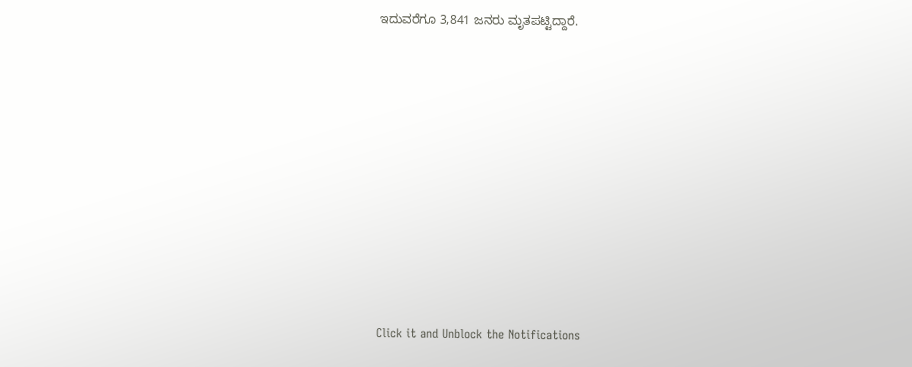ಇದುವರೆಗೂ 3,841 ಜನರು ಮೃತಪಟ್ಟಿದ್ದಾರೆ.












Click it and Unblock the Notifications